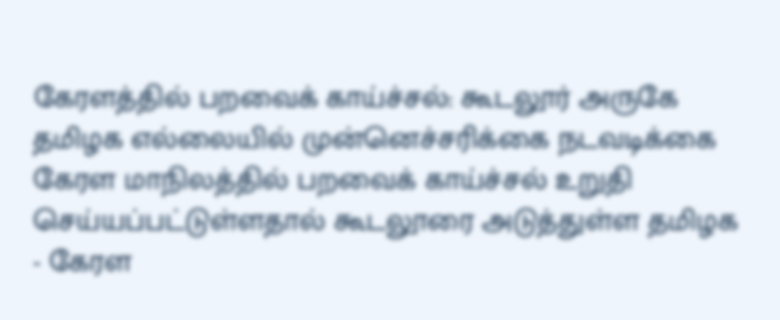கேரளத்தில் பறவைக் காய்ச்சல்: கூடலூர் அருகே தமிழக எல்லையில் முன்னெச்சரிக்கை நடவடிக்கை
கேரள மாநிலத்தில் பறவைக் காய்ச்சல் உறுதி செய்யப்பட்டுள்ளதால் கூடலூரை அடுத்துள்ள தமிழக - கேரள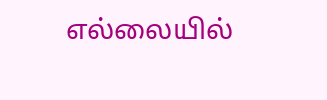எல்லையில்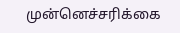முன்னெச்சரிக்கை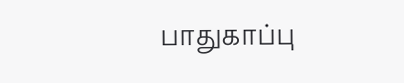பாதுகாப்பு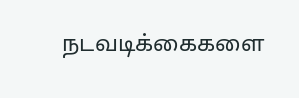நடவடிக்கைகளை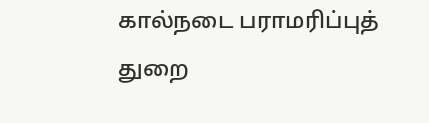கால்நடை பராமரிப்புத் துறை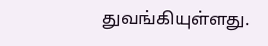துவங்கியுள்ளது.